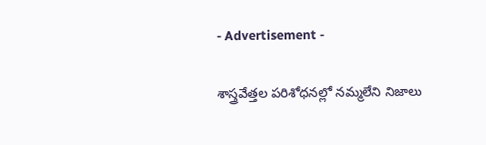- Advertisement -

శాస్త్ర‌వేత్త‌ల ప‌రిశోధ‌న‌ల్లో న‌మ్మ‌లేని నిజాలు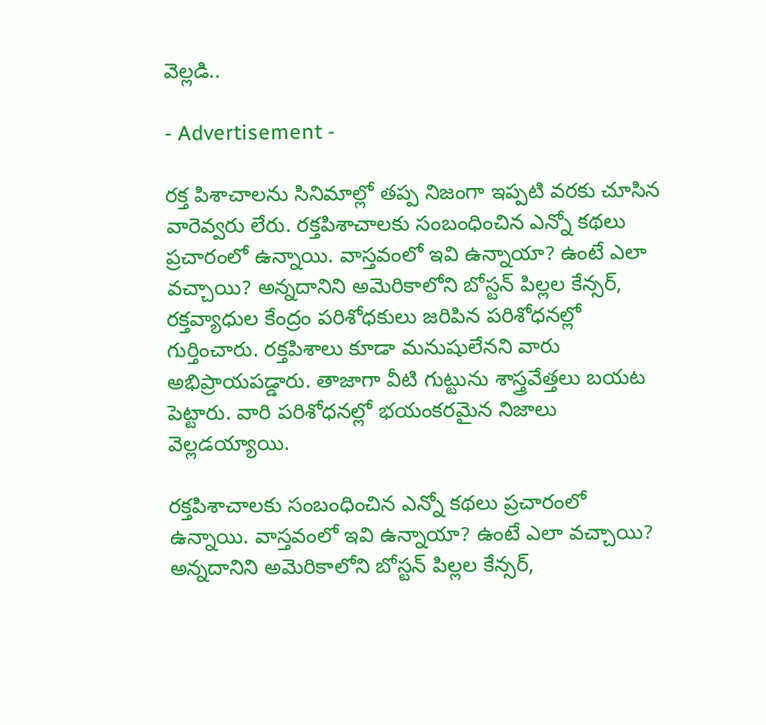వెల్ల‌డి..

- Advertisement -

ర‌క్త పిశాచాల‌ను సినిమాల్లో త‌ప్ప నిజంగా ఇప్ప‌టి వ‌ర‌కు చూసిన వారెవ్వ‌రు లేరు. రక్తపిశాచాలకు సంబంధించిన ఎన్నో కథలు ప్రచారంలో ఉన్నాయి. వాస్తవంలో ఇవి ఉన్నాయా? ఉంటే ఎలా వచ్చాయి? అన్నదానిని అమెరికాలోని బోస్టన్ పిల్లల కేన్సర్, రక్తవ్యాధుల కేంద్రం పరిశోధకులు జరిపిన పరిశోధనల్లో గుర్తించారు. రక్తపిశాలు కూడా మనుషులేనని వారు అభిప్రాయపడ్డారు. తాజాగా వీటి గుట్టును శాస్త్ర‌వేత్త‌లు బ‌య‌ట పెట్టారు. వారి ప‌రిశోధ‌న‌ల్లో భ‌యంక‌ర‌మైన నిజాలు వెల్ల‌డ‌య్యాయి.

రక్తపిశాచాలకు సంబంధించిన ఎన్నో కథలు ప్రచారంలో ఉన్నాయి. వాస్తవంలో ఇవి ఉన్నాయా? ఉంటే ఎలా వచ్చాయి? అన్నదానిని అమెరికాలోని బోస్టన్ పిల్లల కేన్సర్,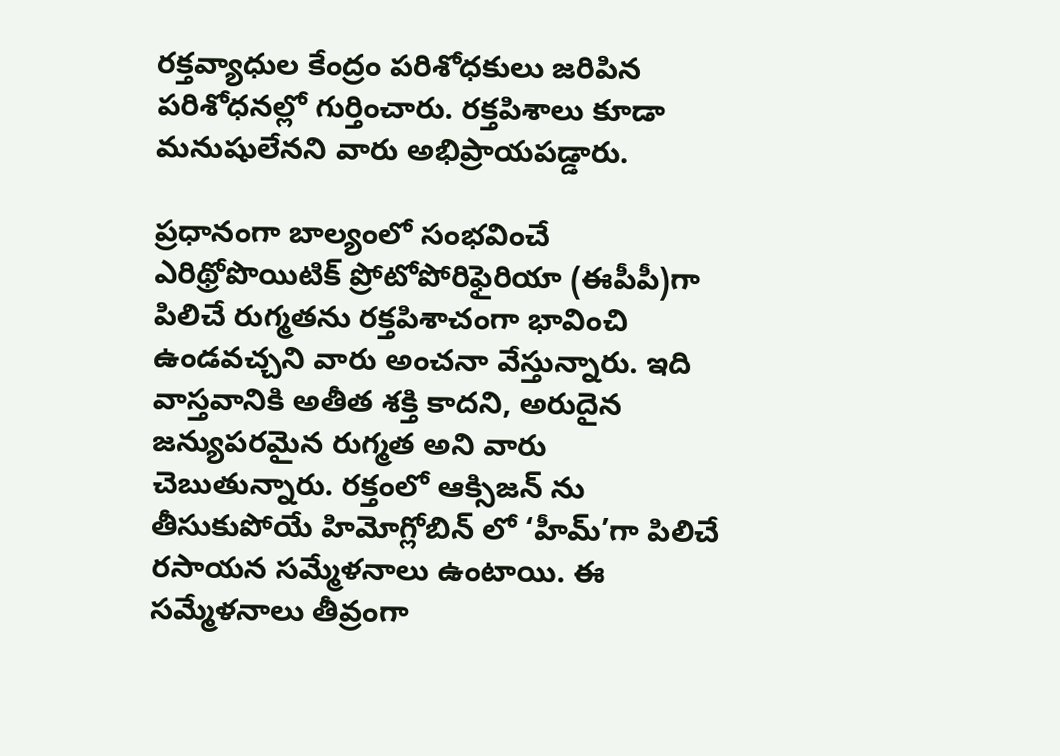రక్తవ్యాధుల కేంద్రం పరిశోధకులు జరిపిన పరిశోధనల్లో గుర్తించారు. రక్తపిశాలు కూడా మనుషులేనని వారు అభిప్రాయపడ్డారు.

ప్ర‌ధానంగా బాల్యంలో సంభవించే ఎరిథ్రోపొయిటిక్‌ ప్రోటోపోరిఫైరియా (ఈపీపీ)గా పిలిచే రుగ్మతను రక్తపిశాచంగా భావించి ఉండవచ్చని వారు అంచనా వేస్తున్నారు. ఇది వాస్తవానికి అతీత శక్తి కాదని, అరుదైన జన్యుపరమైన రుగ్మత అని వారు చెబుతున్నారు. రక్తంలో ఆక్సిజన్‌ ను తీసుకుపోయే హిమోగ్లోబిన్‌ లో ‘హీమ్‌’గా పిలిచే రసాయన సమ్మేళనాలు ఉంటాయి. ఈ సమ్మేళనాలు తీవ్రంగా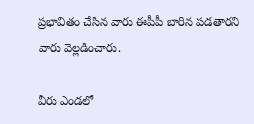ప్రభావితం చేసిన వారు ఈపీపీ బారిన పడతారని వారు వెల్లడించారు.

వీరు ఎండలో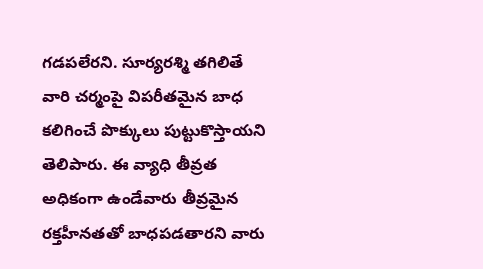గడపలేరని. సూర్యరశ్మి తగిలితే వారి చర్మంపై విపరీతమైన బాధ కలిగించే పొక్కులు పుట్టుకొస్తాయని తెలిపారు. ఈ వ్యాధి తీవ్రత అధికంగా ఉండేవారు తీవ్రమైన రక్తహీనతతో బాధపడతారని వారు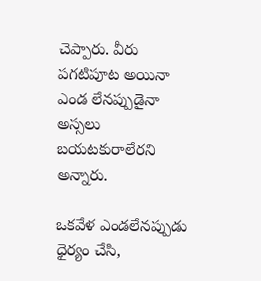చెప్పారు. వీరు పగటిపూట అయినా ఎండ లేనప్పుడైనా అస్సలు బయటకురాలేరని అన్నారు.

ఒకవేళ ఎండలేనప్పుడు ధైర్యం చేసి,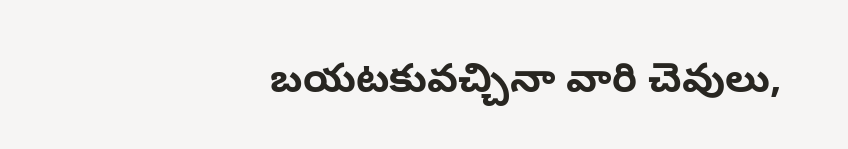బయటకువచ్చినా వారి చెవులు,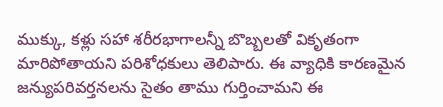ముక్కు, కళ్లు సహా శరీరభాగాలన్నీ బొబ్బలతో వికృతంగా మారిపోతాయని పరిశోధకులు తెలిపారు. ఈ వ్యాధికి కారణమైన జన్యుపరివర్తనలను సైతం తాము గుర్తించామని ఈ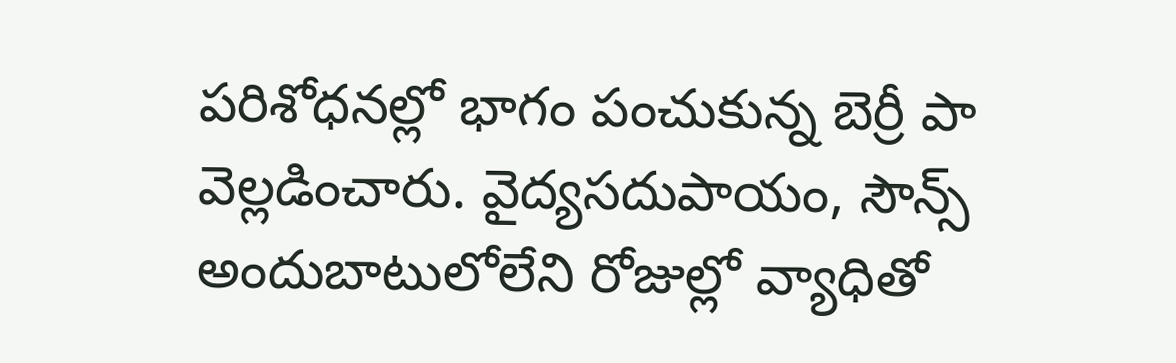పరిశోధనల్లో భాగం పంచుకున్న బెర్రీ పా వెల్లడించారు. వైద్య‌స‌దుపాయం, సౌన్స్‌ అందుబాటులోలేని రోజుల్లో వ్యాధితో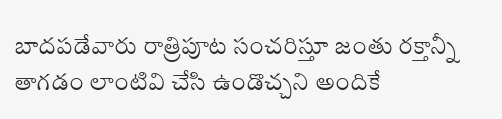బాద‌ప‌డేవారు రాత్రిపూట సంచ‌రిస్తూ జంతు రక్తాన్నీ తాగడం లాంటివి చేసి ఉండొచ్చ‌ని అందికే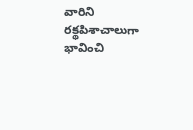వారిని ర‌క్థ‌పిశాచాలుగా భావించి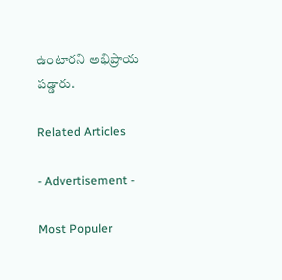ఉంటార‌ని అభిప్రాయ ప‌డ్డారు.

Related Articles

- Advertisement -

Most Populer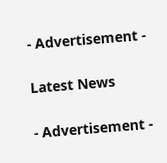- Advertisement -

Latest News

- Advertisement -